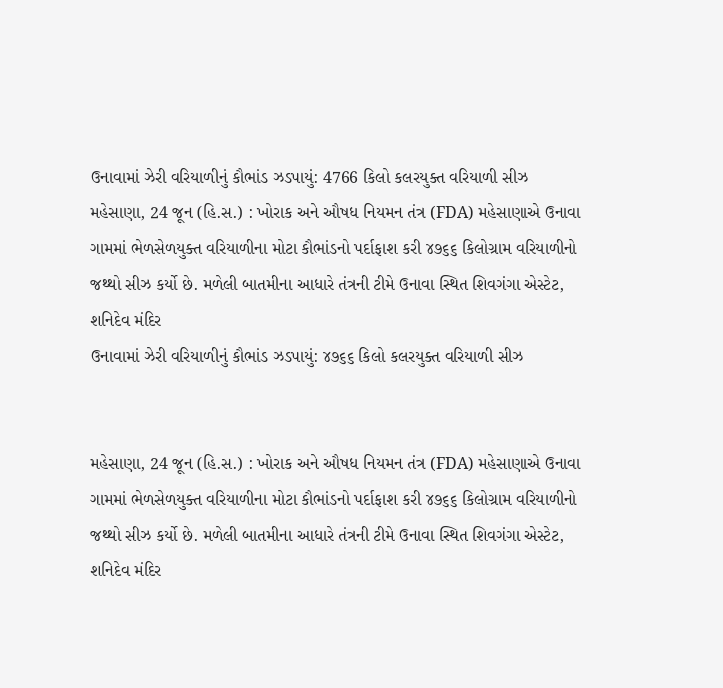ઉનાવામાં ઝેરી વરિયાળીનું કૌભાંડ ઝડપાયું: 4766 કિલો કલરયુક્ત વરિયાળી સીઝ
મહેસાણા, 24 જૂન (હિ.સ.) : ખોરાક અને ઔષધ નિયમન તંત્ર (FDA) મહેસાણાએ ઉનાવા ગામમાં ભેળસેળયુક્ત વરિયાળીના મોટા કૌભાંડનો પર્દાફાશ કરી ૪૭૬૬ કિલોગ્રામ વરિયાળીનો જથ્થો સીઝ કર્યો છે. મળેલી બાતમીના આધારે તંત્રની ટીમે ઉનાવા સ્થિત શિવગંગા એસ્ટેટ, શનિદેવ મંદિર
ઉનાવામાં ઝેરી વરિયાળીનું કૌભાંડ ઝડપાયું: ૪૭૬૬ કિલો કલરયુક્ત વરિયાળી સીઝ


મહેસાણા, 24 જૂન (હિ.સ.) : ખોરાક અને ઔષધ નિયમન તંત્ર (FDA) મહેસાણાએ ઉનાવા ગામમાં ભેળસેળયુક્ત વરિયાળીના મોટા કૌભાંડનો પર્દાફાશ કરી ૪૭૬૬ કિલોગ્રામ વરિયાળીનો જથ્થો સીઝ કર્યો છે. મળેલી બાતમીના આધારે તંત્રની ટીમે ઉનાવા સ્થિત શિવગંગા એસ્ટેટ, શનિદેવ મંદિર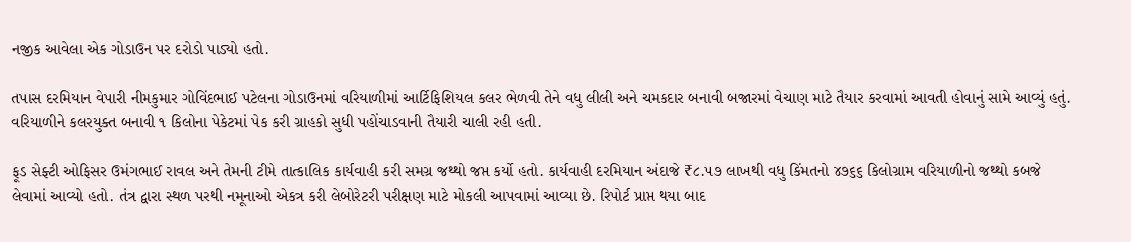નજીક આવેલા એક ગોડાઉન પર દરોડો પાડ્યો હતો.

તપાસ દરમિયાન વેપારી નીમકુમાર ગોવિંદભાઈ પટેલના ગોડાઉનમાં વરિયાળીમાં આર્ટિફિશિયલ કલર ભેળવી તેને વધુ લીલી અને ચમકદાર બનાવી બજારમાં વેચાણ માટે તૈયાર કરવામાં આવતી હોવાનું સામે આવ્યું હતું. વરિયાળીને કલરયુક્ત બનાવી ૧ કિલોના પેકેટમાં પેક કરી ગ્રાહકો સુધી પહોંચાડવાની તૈયારી ચાલી રહી હતી.

ફૂડ સેફ્ટી ઓફિસર ઉમંગભાઈ રાવલ અને તેમની ટીમે તાત્કાલિક કાર્યવાહી કરી સમગ્ર જથ્થો જપ્ત કર્યો હતો. કાર્યવાહી દરમિયાન અંદાજે ₹૮.૫૭ લાખથી વધુ કિંમતનો ૪૭૬૬ કિલોગ્રામ વરિયાળીનો જથ્થો કબજે લેવામાં આવ્યો હતો. તંત્ર દ્વારા સ્થળ પરથી નમૂનાઓ એકત્ર કરી લેબોરેટરી પરીક્ષણ માટે મોકલી આપવામાં આવ્યા છે. રિપોર્ટ પ્રાપ્ત થયા બાદ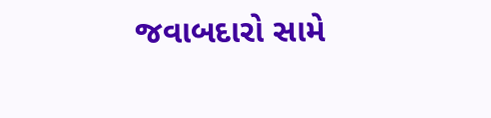જવાબદારો સામે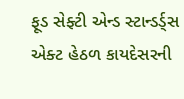ફૂડ સેફ્ટી એન્ડ સ્ટાન્ડર્ડ્સ એક્ટ હેઠળ કાયદેસરની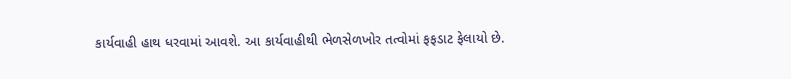કાર્યવાહી હાથ ધરવામાં આવશે. આ કાર્યવાહીથી ભેળસેળખોર તત્વોમાં ફફડાટ ફેલાયો છે.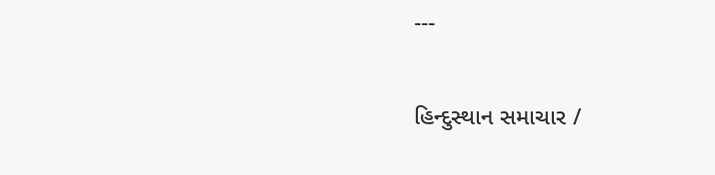---

હિન્દુસ્થાન સમાચાર /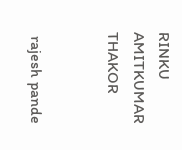RINKU AMITKUMAR THAKOR


 rajesh pande